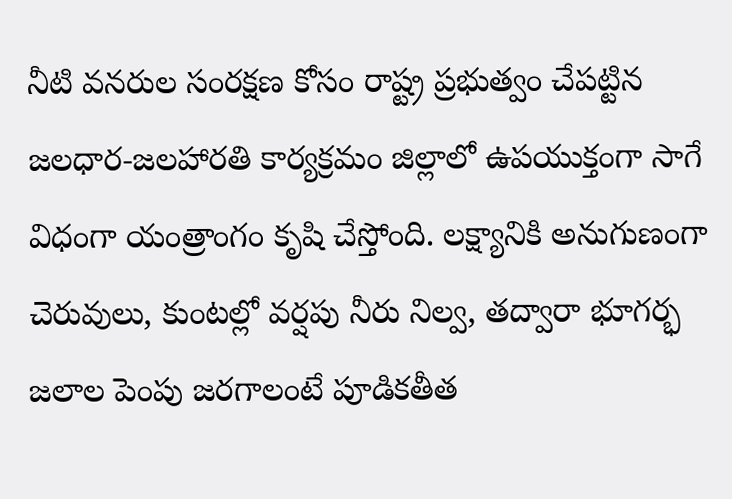నీటి వనరుల సంరక్షణ కోసం రాష్ట్ర ప్రభుత్వం చేపట్టిన జలధార-జలహారతి కార్యక్రమం జిల్లాలో ఉపయుక్తంగా సాగే విధంగా యంత్రాంగం కృషి చేస్తోంది. లక్ష్యానికి అనుగుణంగా చెరువులు, కుంటల్లో వర్షపు నీరు నిల్వ, తద్వారా భూగర్భ జలాల పెంపు జరగాలంటే పూడికతీత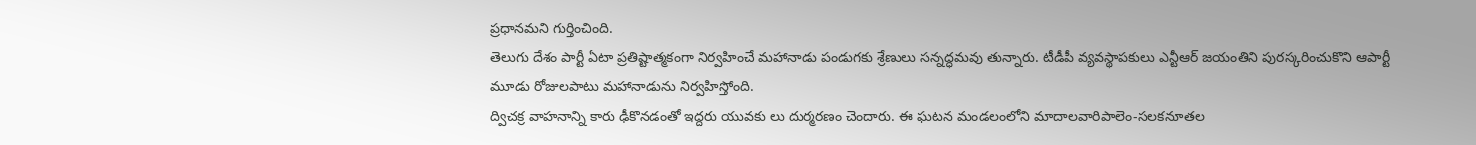ప్రధానమని గుర్తించింది.
తెలుగు దేశం పార్టీ ఏటా ప్రతిష్టాత్మకంగా నిర్వహించే మహానాడు పండుగకు శ్రేణులు సన్నద్ధమవు తున్నారు. టీడీపీ వ్యవస్థాపకులు ఎన్టీఆర్ జయంతిని పురస్కరించుకొని ఆపార్టీ మూడు రోజులపాటు మహానాడును నిర్వహిస్తోంది.
ద్విచక్ర వాహనాన్ని కారు ఢీకొనడంతో ఇద్దరు యువకు లు దుర్మరణం చెందారు. ఈ ఘటన మండలంలోని మాదాలవారిపాలెం-సలకనూతల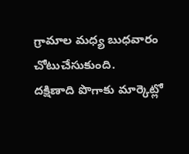గ్రామాల మధ్య బుధవారం చోటుచేసుకుంది.
దక్షిణాది పొగాకు మార్కెట్లో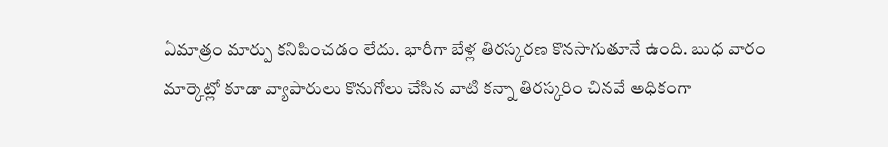ఏమాత్రం మార్పు కనిపించడం లేదు. భారీగా బేళ్ల తిరస్కరణ కొనసాగుతూనే ఉంది. బుధ వారం మార్కెట్లో కూడా వ్యాపారులు కొనుగోలు చేసిన వాటి కన్నా తిరస్కరిం చినవే అధికంగా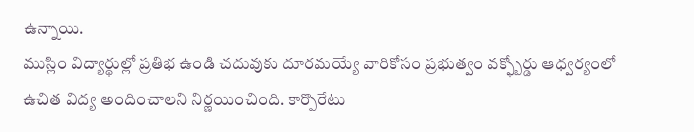ఉన్నాయి.
ముస్లిం విద్యార్థుల్లో ప్రతిభ ఉండి చదువుకు దూరమయ్యే వారికోసం ప్రభుత్వం వక్ఫ్బోర్డు ఆధ్వర్యంలో ఉచిత విద్య అందించాలని నిర్ణయించింది. కార్పొరేటు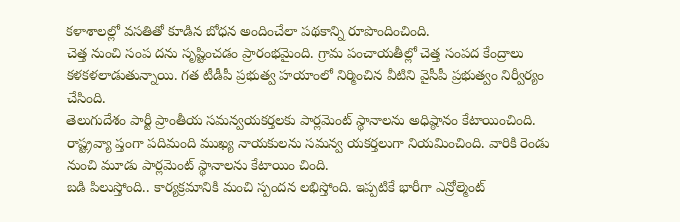కళాశాలల్లో వసతితో కూడిన బోధన అందించేలా పథకాన్ని రూపొందించింది.
చెత్త నుంచి సంప దను సృష్టించడం ప్రారంభమైంది. గ్రామ పంచాయతీల్లో చెత్త సంపద కేంద్రాలు కళకళలాడుతున్నాయి. గత టీడీపీ ప్రభుత్వ హయాంలో నిర్మించిన వీటిని వైసీపీ ప్రభుత్వం నిర్వీర్యం చేసింది.
తెలుగుదేశం పార్టీ ప్రాంతీయ సమన్వయకర్తలకు పార్లమెంట్ స్థానాలను అధిష్ఠానం కేటాయించింది. రాష్ట్రవ్యా ప్తంగా పదిమంది ముఖ్య నాయకులను సమన్వ యకర్తలుగా నియమించింది. వారికి రెండు నుంచి మూడు పార్లమెంట్ స్థానాలను కేటాయిం చింది.
బడి పిలుస్తోంది.. కార్యక్రమానికి మంచి స్పందన లభిస్తోంది. ఇప్పటికే భారీగా ఎన్రోల్మెంట్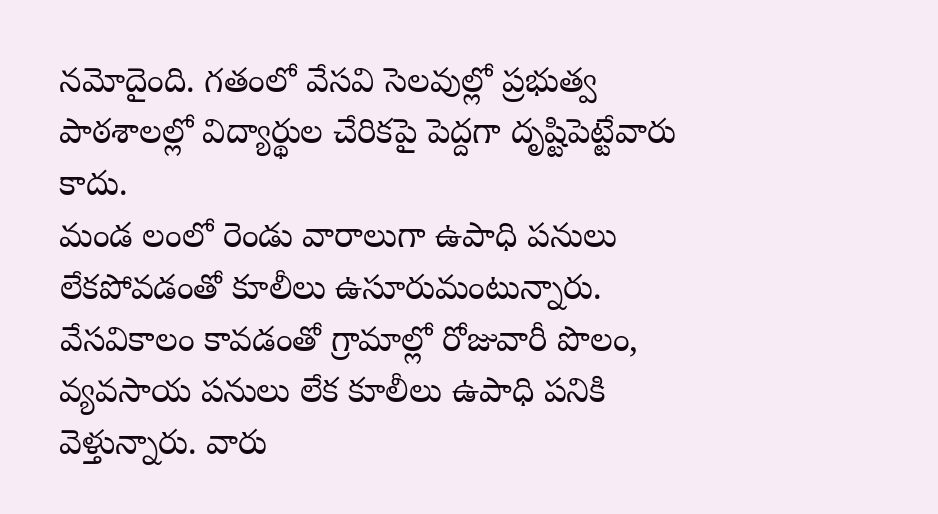నమోదైంది. గతంలో వేసవి సెలవుల్లో ప్రభుత్వ పాఠశాలల్లో విద్యార్థుల చేరికపై పెద్దగా దృష్టిపెట్టేవారు కాదు.
మండ లంలో రెండు వారాలుగా ఉపాధి పనులు లేకపోవడంతో కూలీలు ఉసూరుమంటున్నారు. వేసవికాలం కావడంతో గ్రామాల్లో రోజువారీ పొలం, వ్యవసాయ పనులు లేక కూలీలు ఉపాధి పనికి వెళ్తున్నారు. వారు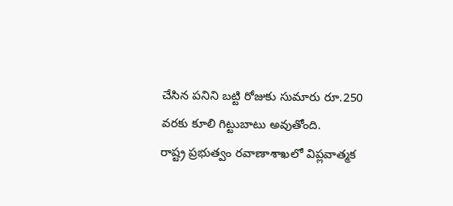చేసిన పనిని బట్టి రోజుకు సుమారు రూ.250 వరకు కూలి గిట్టుబాటు అవుతోంది.
రాష్ట్ర ప్రభుత్వం రవాణాశాఖలో విప్లవాత్మక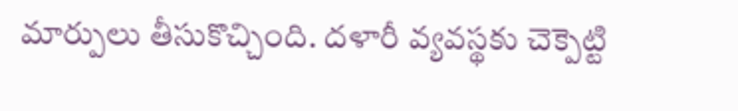మార్పులు తీసుకొచ్చింది. దళారీ వ్యవస్థకు చెక్పెట్టి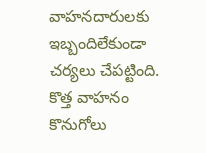వాహనదారులకు ఇబ్బందిలేకుండా చర్యలు చేపట్టింది. కొత్త వాహనం కొనుగోలు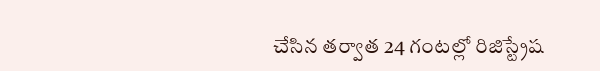చేసిన తర్వాత 24 గంటల్లో రిజిస్ట్రేష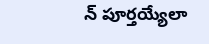న్ పూర్తయ్యేలా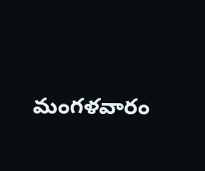మంగళవారం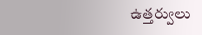ఉత్తర్వులు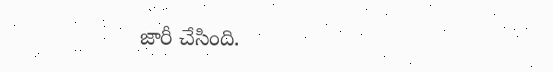జారీ చేసింది.